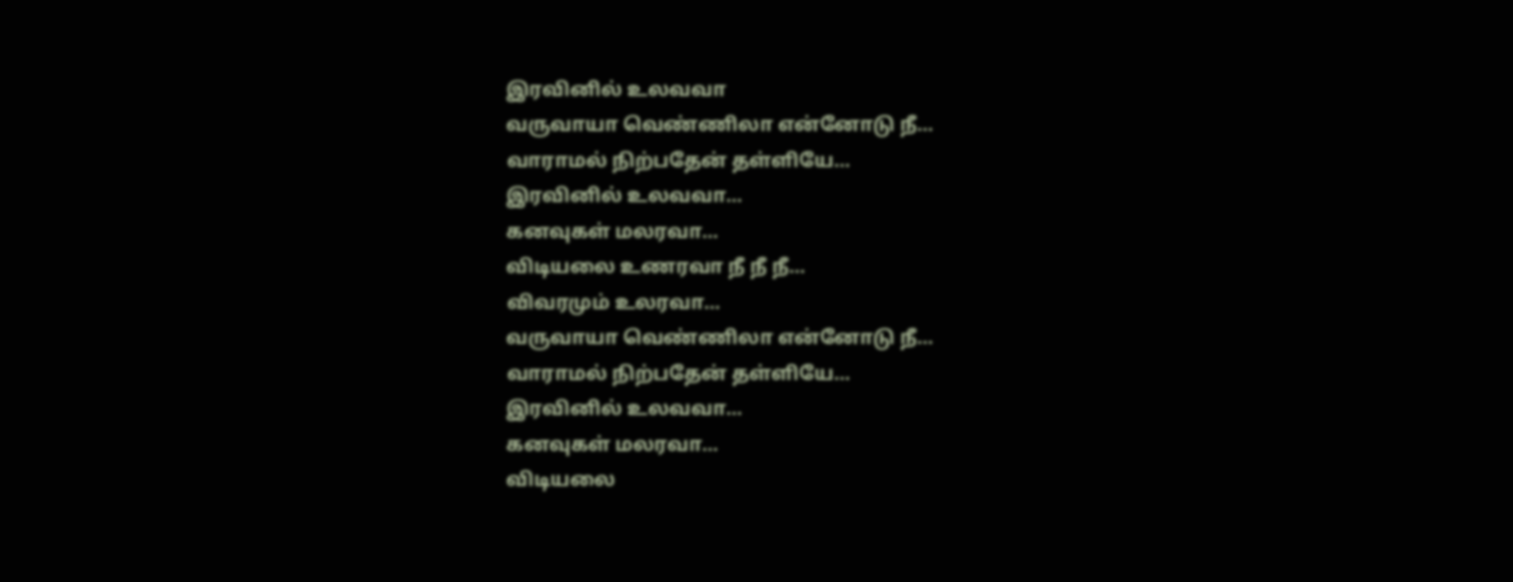இரவினில் உலவவா
வருவாயா வெண்ணிலா என்னோடு நீ…
வாராமல் நிற்பதேன் தள்ளியே…
இரவினில் உலவவா…
கனவுகள் மலரவா…
விடியலை உணரவா நீ நீ நீ…
விவரமும் உலரவா…
வருவாயா வெண்ணிலா என்னோடு நீ…
வாராமல் நிற்பதேன் தள்ளியே…
இரவினில் உலவவா…
கனவுகள் மலரவா…
விடியலை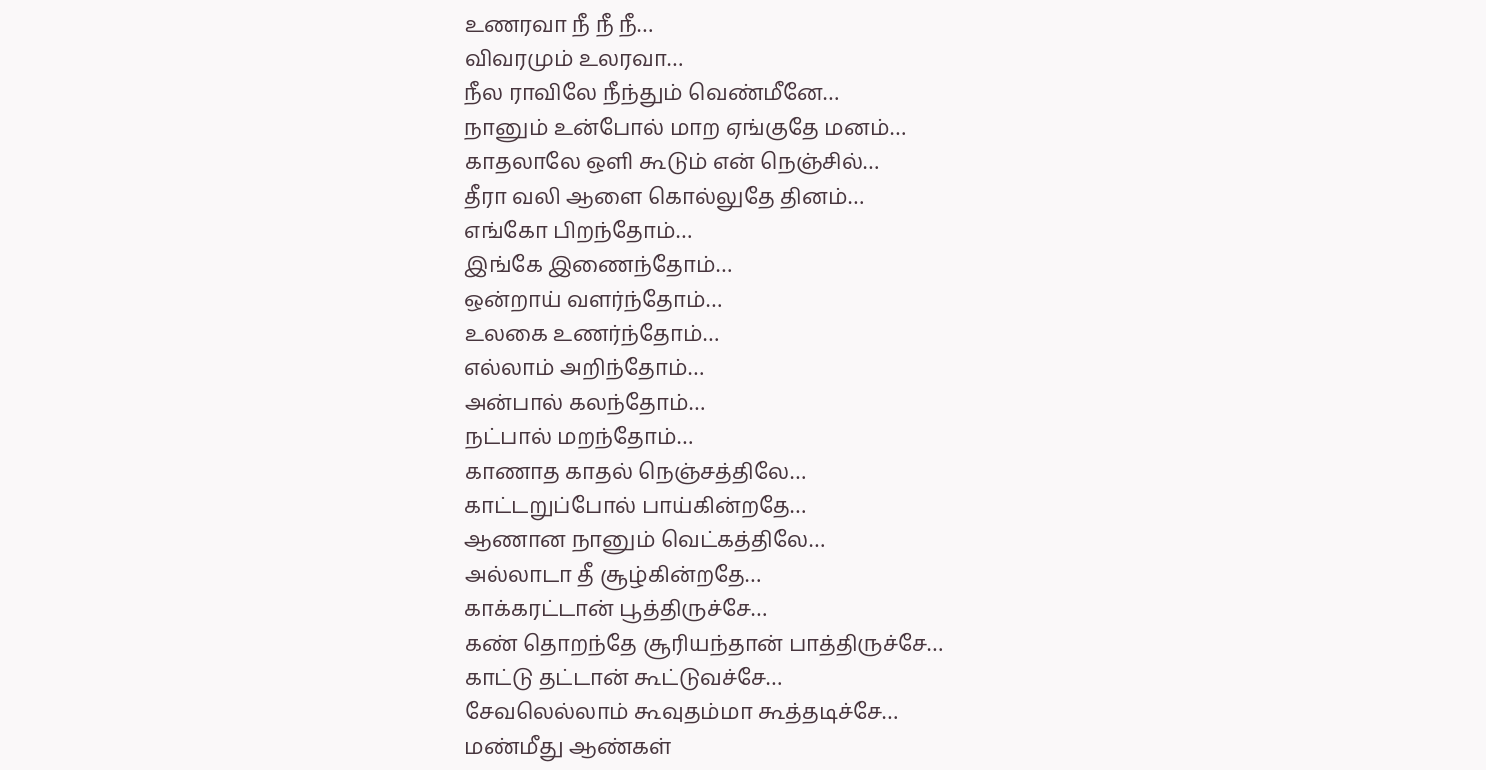உணரவா நீ நீ நீ…
விவரமும் உலரவா…
நீல ராவிலே நீந்தும் வெண்மீனே…
நானும் உன்போல் மாற ஏங்குதே மனம்…
காதலாலே ஒளி கூடும் என் நெஞ்சில்…
தீரா வலி ஆளை கொல்லுதே தினம்…
எங்கோ பிறந்தோம்…
இங்கே இணைந்தோம்…
ஒன்றாய் வளர்ந்தோம்…
உலகை உணர்ந்தோம்…
எல்லாம் அறிந்தோம்…
அன்பால் கலந்தோம்…
நட்பால் மறந்தோம்…
காணாத காதல் நெஞ்சத்திலே…
காட்டறுப்போல் பாய்கின்றதே…
ஆணான நானும் வெட்கத்திலே…
அல்லாடா தீ சூழ்கின்றதே…
காக்கரட்டான் பூத்திருச்சே…
கண் தொறந்தே சூரியந்தான் பாத்திருச்சே…
காட்டு தட்டான் கூட்டுவச்சே…
சேவலெல்லாம் கூவுதம்மா கூத்தடிச்சே…
மண்மீது ஆண்கள்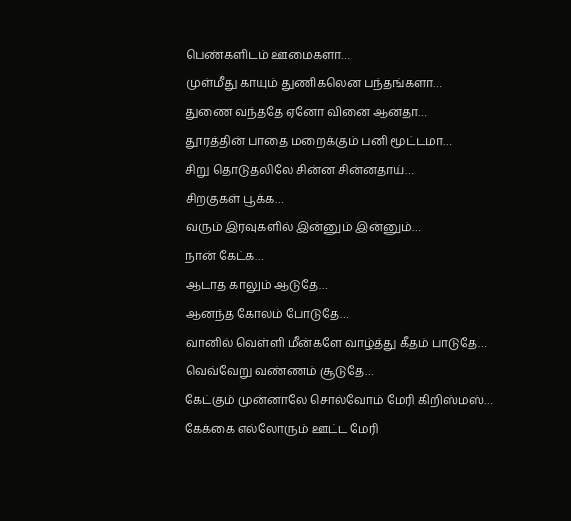பெண்களிடம் ஊமைகளா…
முள்மீது காயும் துணிகலென பந்தங்களா…
துணை வந்ததே ஏனோ வினை ஆனதா…
தூரத்தின் பாதை மறைக்கும் பனி மூட்டமா…
சிறு தொடுதலிலே சின்ன சின்னதாய்…
சிறகுகள் பூக்க…
வரும் இரவுகளில் இன்னும் இன்னும்…
நான் கேட்க…
ஆடாத காலும் ஆடுதே…
ஆனந்த கோலம் போடுதே…
வானில் வெள்ளி மீன்களே வாழ்த்து கீதம் பாடுதே…
வெவ்வேறு வண்ணம் சூடுதே…
கேட்கும் முன்னாலே சொல்வோம் மேரி கிறிஸ்மஸ்…
கேக்கை எல்லோரும் ஊட்ட மேரி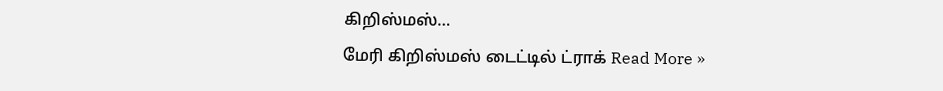கிறிஸ்மஸ்…
மேரி கிறிஸ்மஸ் டைட்டில் ட்ராக் Read More »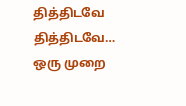தித்திடவே தித்திடவே…
ஒரு முறை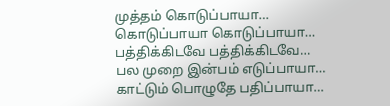முத்தம் கொடுப்பாயா…
கொடுப்பாயா கொடுப்பாயா…
பத்திக்கிடவே பத்திக்கிடவே…
பல முறை இன்பம் எடுப்பாயா…
காட்டும் பொழுதே பதிப்பாயா…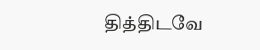தித்திடவே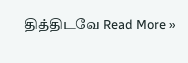தித்திடவே Read More »